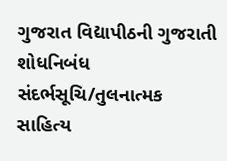ગુજરાત વિદ્યાપીઠની ગુજરાતી શોધનિબંધ સંદર્ભસૂચિ/તુલનાત્મક સાહિત્ય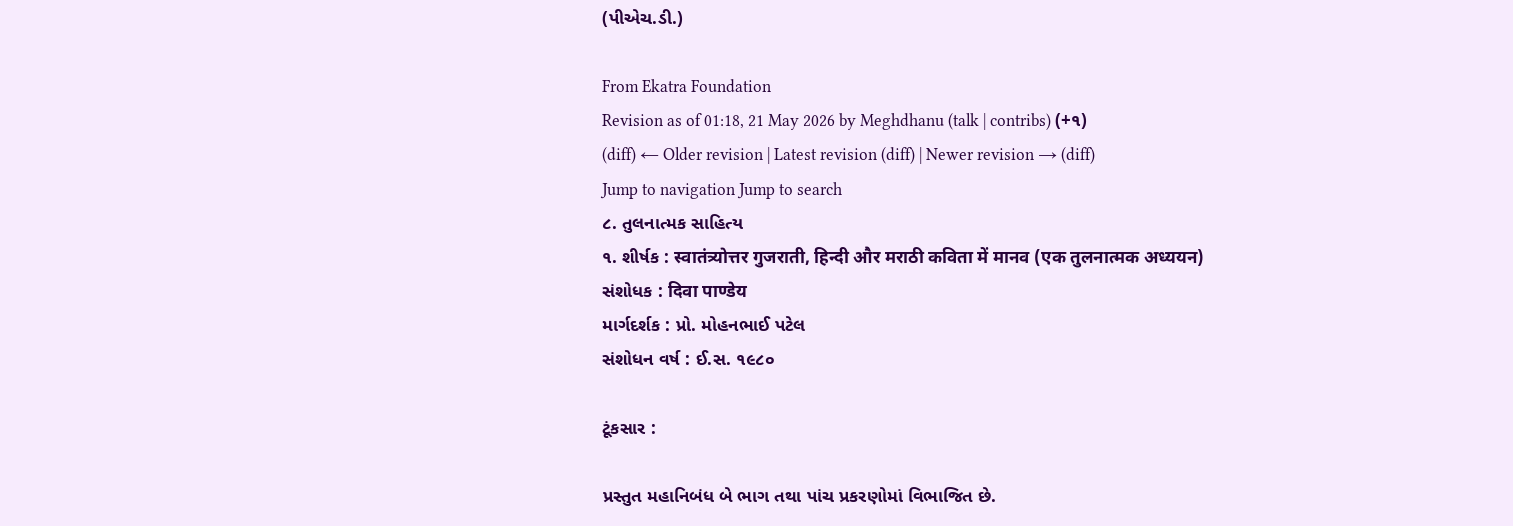(પીએચ.ડી.)

From Ekatra Foundation
Revision as of 01:18, 21 May 2026 by Meghdhanu (talk | contribs) (+૧)
(diff) ← Older revision | Latest revision (diff) | Newer revision → (diff)
Jump to navigation Jump to search
૮. તુલનાત્મક સાહિત્ય
૧. શીર્ષક : स्वातंत्र्योत्तर गुजराती, हिन्दी और मराठी कविता में मानव (एक तुलनात्मक अध्ययन)
સંશોધક : दिवा पाण्डेय
માર્ગદર્શક : પ્રો. મોહનભાઈ પટેલ
સંશોધન વર્ષ : ઈ.સ. ૧૯૮૦

ટૂંકસાર :

પ્રસ્તુત મહાનિબંધ બે ભાગ તથા પાંચ પ્રકરણોમાં વિભાજિત છે.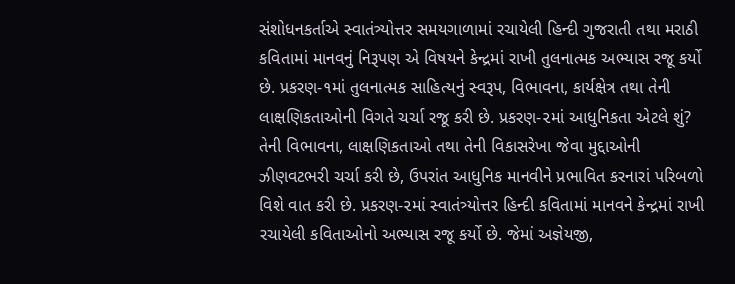સંશોધનકર્તાએ સ્વાતંત્ર્યોત્તર સમયગાળામાં રચાયેલી હિન્દી ગુજરાતી તથા મરાઠી કવિતામાં માનવનું નિરૂપણ એ વિષયને કેન્દ્રમાં રાખી તુલનાત્મક અભ્યાસ રજૂ કર્યો છે. પ્રકરણ-૧માં તુલનાત્મક સાહિત્યનું સ્વરૂપ, વિભાવના, કાર્યક્ષેત્ર તથા તેની લાક્ષણિકતાઓની વિગતે ચર્ચા રજૂ કરી છે. પ્રકરણ-૨માં આધુનિકતા એટલે શું? તેની વિભાવના, લાક્ષણિકતાઓ તથા તેની વિકાસરેખા જેવા મુદ્દાઓની ઝીણવટભરી ચર્ચા કરી છે, ઉપરાંત આધુનિક માનવીને પ્રભાવિત કરનારાં પરિબળો વિશે વાત કરી છે. પ્રકરણ-૨માં સ્વાતંત્ર્યોત્તર હિન્દી કવિતામાં માનવને કેન્દ્રમાં રાખી રચાયેલી કવિતાઓનો અભ્યાસ રજૂ કર્યો છે. જેમાં અજ્ઞેયજી,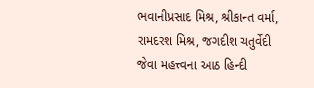ભવાનીપ્રસાદ મિશ્ર, શ્રીકાન્ત વર્મા, રામદરશ મિશ્ર, જગદીશ ચતુર્વેદી જેવા મહત્ત્વના આઠ હિન્દી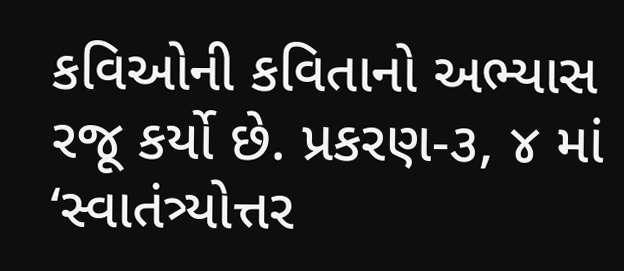કવિઓની કવિતાનો અભ્યાસ રજૂ કર્યો છે. પ્રકરણ-૩, ૪ માં ‘સ્વાતંત્ર્યોત્તર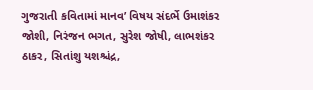ગુજરાતી કવિતામાં માનવ’ વિષય સંદર્ભે ઉમાશંકર જોશી, નિરંજન ભગત, સુરેશ જોષી, લાભશંકર ઠાકર, સિતાંશુ યશશ્ચંદ્ર,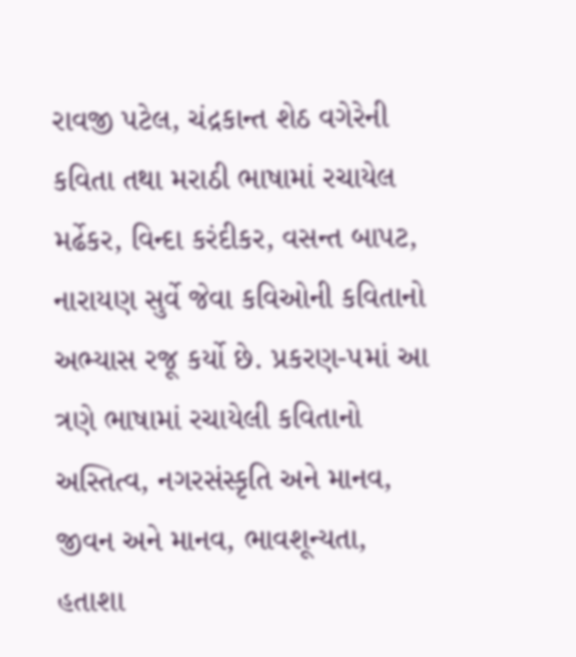રાવજી પટેલ, ચંદ્રકાન્ત શેઠ વગેરેની કવિતા તથા મરાઠી ભાષામાં રચાયેલ મર્ઢેકર, વિન્દા કરંદીકર, વસન્ત બાપટ, નારાયણ સુર્વે જેવા કવિઓની કવિતાનો અભ્યાસ રજૂ કર્યો છે. પ્રકરણ-૫માં આ ત્રણે ભાષામાં રચાયેલી કવિતાનો અસ્તિત્વ, નગરસંસ્કૃતિ અને માનવ, જીવન અને માનવ, ભાવશૂન્યતા, હતાશા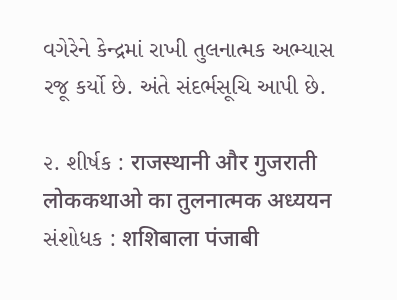વગેરેને કેન્દ્રમાં રાખી તુલનાત્મક અભ્યાસ રજૂ કર્યો છે. અંતે સંદર્ભસૂચિ આપી છે.

૨. શીર્ષક : राजस्थानी और गुजराती लोककथाओ का तुलनात्मक अध्ययन
સંશોધક : शशिबाला पंजाबी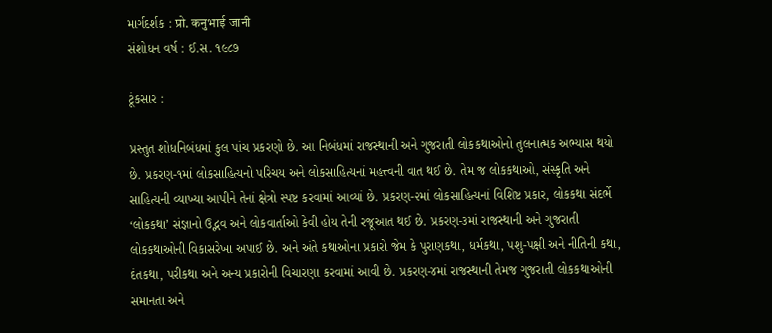માર્ગદર્શક : प्रो. कनुभाई जानी
સંશોધન વર્ષ : ઈ.સ. ૧૯૮૭

ટૂંકસાર :

પ્રસ્તુત શોધનિબંધમાં કુલ પાંચ પ્રકરણો છે. આ નિબંધમાં રાજસ્થાની અને ગુજરાતી લોકકથાઓનો તુલનાત્મક અભ્યાસ થયો છે. પ્રકરણ-૧માં લોકસાહિત્યનો પરિચય અને લોકસાહિત્યનાં મહત્ત્વની વાત થઈ છે. તેમ જ લોકકથાઓ, સંસ્કૃતિ અને સાહિત્યની વ્યાખ્યા આપીને તેનાં ક્ષેત્રો સ્પષ્ટ કરવામાં આવ્યાં છે. પ્રકરણ-૨માં લોકસાહિત્યનાં વિશિષ્ટ પ્રકાર, લોકકથા સંદર્ભે ‘લોકકથા’ સંજ્ઞાનો ઉદ્ભવ અને લોકવાર્તાઓ કેવી હોય તેની રજૂઆત થઈ છે. પ્રકરણ-૩માં રાજસ્થાની અને ગુજરાતી લોકકથાઓની વિકાસરેખા અપાઈ છે. અને અંતે કથાઓના પ્રકારો જેમ કે પુરાણકથા, ધર્મકથા, પશુ-પક્ષી અને નીતિની કથા, દંતકથા, પરીકથા અને અન્ય પ્રકારોની વિચારણા કરવામાં આવી છે. પ્રકરણ-૪માં રાજસ્થાની તેમજ ગુજરાતી લોકકથાઓની સમાનતા અને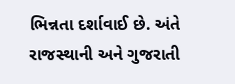ભિન્નતા દર્શાવાઈ છે. અંતે રાજસ્થાની અને ગુજરાતી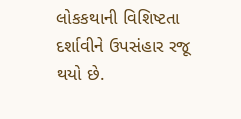લોકકથાની વિશિષ્ટતા દર્શાવીને ઉપસંહાર રજૂ થયો છે.